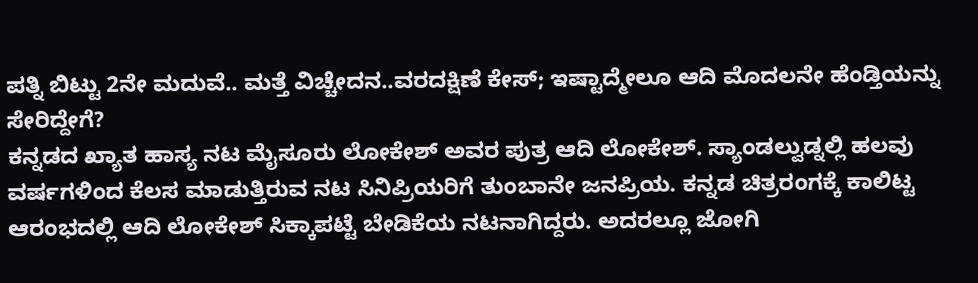ಪತ್ನಿ ಬಿಟ್ಟು 2ನೇ ಮದುವೆ.. ಮತ್ತೆ ವಿಚ್ಚೇದನ..ವರದಕ್ಷಿಣೆ ಕೇಸ್; ಇಷ್ಟಾದ್ಮೇಲೂ ಆದಿ ಮೊದಲನೇ ಹೆಂಡ್ತಿಯನ್ನು ಸೇರಿದ್ದೇಗೆ?
ಕನ್ನಡದ ಖ್ಯಾತ ಹಾಸ್ಯ ನಟ ಮೈಸೂರು ಲೋಕೇಶ್ ಅವರ ಪುತ್ರ ಆದಿ ಲೋಕೇಶ್. ಸ್ಯಾಂಡಲ್ವುಡ್ನಲ್ಲಿ ಹಲವು ವರ್ಷಗಳಿಂದ ಕೆಲಸ ಮಾಡುತ್ತಿರುವ ನಟ ಸಿನಿಪ್ರಿಯರಿಗೆ ತುಂಬಾನೇ ಜನಪ್ರಿಯ. ಕನ್ನಡ ಚಿತ್ರರಂಗಕ್ಕೆ ಕಾಲಿಟ್ಟ ಆರಂಭದಲ್ಲಿ ಆದಿ ಲೋಕೇಶ್ ಸಿಕ್ಕಾಪಟ್ಟೆ ಬೇಡಿಕೆಯ ನಟನಾಗಿದ್ದರು. ಅದರಲ್ಲೂ ಜೋಗಿ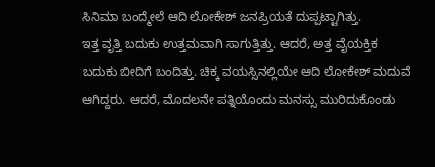ಸಿನಿಮಾ ಬಂದ್ಮೇಲೆ ಆದಿ ಲೋಕೇಶ್ ಜನಪ್ರಿಯತೆ ದುಪ್ಪಟ್ಟಾಗಿತ್ತು.
ಇತ್ತ ವೃತ್ತಿ ಬದುಕು ಉತ್ತಮವಾಗಿ ಸಾಗುತ್ತಿತ್ತು. ಆದರೆ, ಅತ್ತ ವೈಯಕ್ತಿಕ ಬದುಕು ಬೀದಿಗೆ ಬಂದಿತ್ತು. ಚಿಕ್ಕ ವಯಸ್ಸಿನಲ್ಲಿಯೇ ಆದಿ ಲೋಕೇಶ್ ಮದುವೆ ಆಗಿದ್ದರು. ಆದರೆ, ಮೊದಲನೇ ಪತ್ನಿಯೊಂದು ಮನಸ್ಸು ಮುರಿದುಕೊಂಡು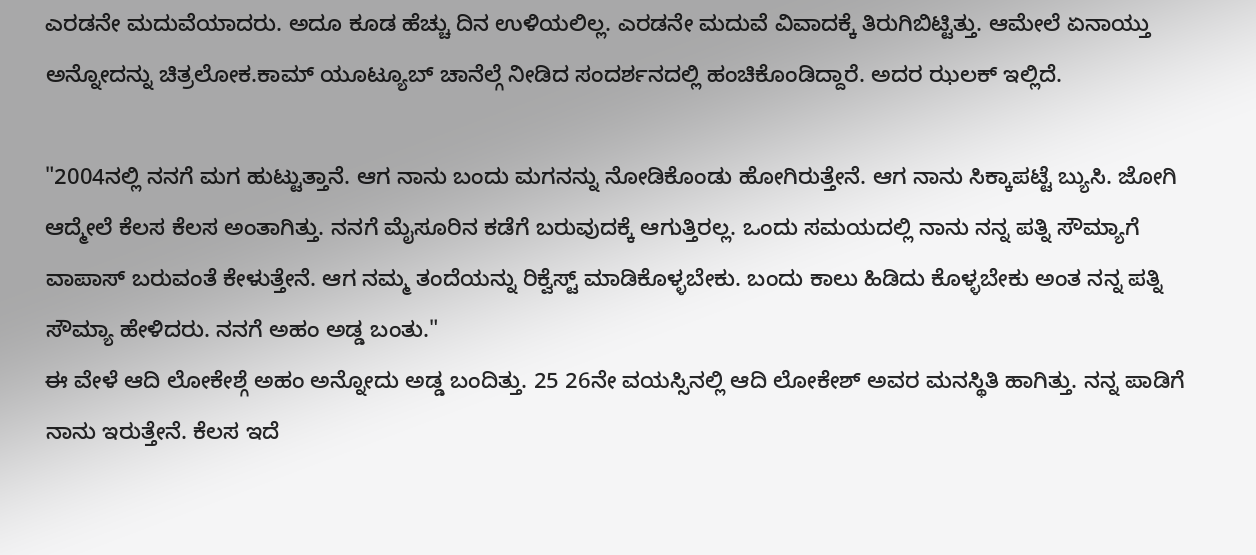ಎರಡನೇ ಮದುವೆಯಾದರು. ಅದೂ ಕೂಡ ಹೆಚ್ಚು ದಿನ ಉಳಿಯಲಿಲ್ಲ. ಎರಡನೇ ಮದುವೆ ವಿವಾದಕ್ಕೆ ತಿರುಗಿಬಿಟ್ಟಿತ್ತು. ಆಮೇಲೆ ಏನಾಯ್ತು ಅನ್ನೋದನ್ನು ಚಿತ್ರಲೋಕ.ಕಾಮ್ ಯೂಟ್ಯೂಬ್ ಚಾನೆಲ್ಗೆ ನೀಡಿದ ಸಂದರ್ಶನದಲ್ಲಿ ಹಂಚಿಕೊಂಡಿದ್ದಾರೆ. ಅದರ ಝಲಕ್ ಇಲ್ಲಿದೆ.

"2004ನಲ್ಲಿ ನನಗೆ ಮಗ ಹುಟ್ಟುತ್ತಾನೆ. ಆಗ ನಾನು ಬಂದು ಮಗನನ್ನು ನೋಡಿಕೊಂಡು ಹೋಗಿರುತ್ತೇನೆ. ಆಗ ನಾನು ಸಿಕ್ಕಾಪಟ್ಟೆ ಬ್ಯುಸಿ. ಜೋಗಿ ಆದ್ಮೇಲೆ ಕೆಲಸ ಕೆಲಸ ಅಂತಾಗಿತ್ತು. ನನಗೆ ಮೈಸೂರಿನ ಕಡೆಗೆ ಬರುವುದಕ್ಕೆ ಆಗುತ್ತಿರಲ್ಲ. ಒಂದು ಸಮಯದಲ್ಲಿ ನಾನು ನನ್ನ ಪತ್ನಿ ಸೌಮ್ಯಾಗೆ ವಾಪಾಸ್ ಬರುವಂತೆ ಕೇಳುತ್ತೇನೆ. ಆಗ ನಮ್ಮ ತಂದೆಯನ್ನು ರಿಕ್ವೆಸ್ಟ್ ಮಾಡಿಕೊಳ್ಳಬೇಕು. ಬಂದು ಕಾಲು ಹಿಡಿದು ಕೊಳ್ಳಬೇಕು ಅಂತ ನನ್ನ ಪತ್ನಿ ಸೌಮ್ಯಾ ಹೇಳಿದರು. ನನಗೆ ಅಹಂ ಅಡ್ಡ ಬಂತು."
ಈ ವೇಳೆ ಆದಿ ಲೋಕೇಶ್ಗೆ ಅಹಂ ಅನ್ನೋದು ಅಡ್ಡ ಬಂದಿತ್ತು. 25 26ನೇ ವಯಸ್ಸಿನಲ್ಲಿ ಆದಿ ಲೋಕೇಶ್ ಅವರ ಮನಸ್ಥಿತಿ ಹಾಗಿತ್ತು. ನನ್ನ ಪಾಡಿಗೆ ನಾನು ಇರುತ್ತೇನೆ. ಕೆಲಸ ಇದೆ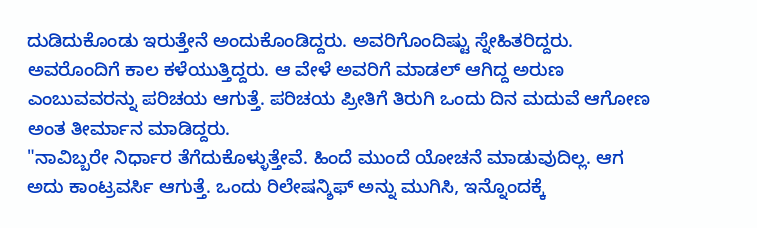ದುಡಿದುಕೊಂಡು ಇರುತ್ತೇನೆ ಅಂದುಕೊಂಡಿದ್ದರು. ಅವರಿಗೊಂದಿಷ್ಟು ಸ್ನೇಹಿತರಿದ್ದರು. ಅವರೊಂದಿಗೆ ಕಾಲ ಕಳೆಯುತ್ತಿದ್ದರು. ಆ ವೇಳೆ ಅವರಿಗೆ ಮಾಡಲ್ ಆಗಿದ್ದ ಅರುಣ ಎಂಬುವವರನ್ನು ಪರಿಚಯ ಆಗುತ್ತೆ. ಪರಿಚಯ ಪ್ರೀತಿಗೆ ತಿರುಗಿ ಒಂದು ದಿನ ಮದುವೆ ಆಗೋಣ ಅಂತ ತೀರ್ಮಾನ ಮಾಡಿದ್ದರು.
"ನಾವಿಬ್ಬರೇ ನಿರ್ಧಾರ ತೆಗೆದುಕೊಳ್ಳುತ್ತೇವೆ. ಹಿಂದೆ ಮುಂದೆ ಯೋಚನೆ ಮಾಡುವುದಿಲ್ಲ. ಆಗ ಅದು ಕಾಂಟ್ರವರ್ಸಿ ಆಗುತ್ತೆ. ಒಂದು ರಿಲೇಷನ್ಶಿಫ್ ಅನ್ನು ಮುಗಿಸಿ, ಇನ್ನೊಂದಕ್ಕೆ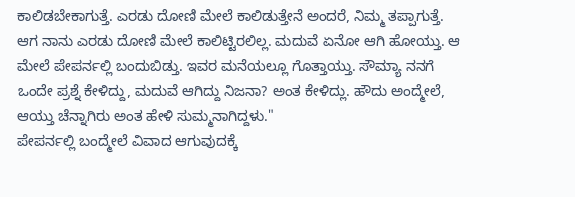ಕಾಲಿಡಬೇಕಾಗುತ್ತೆ. ಎರಡು ದೋಣಿ ಮೇಲೆ ಕಾಲಿಡುತ್ತೇನೆ ಅಂದರೆ, ನಿಮ್ಮ ತಪ್ಪಾಗುತ್ತೆ. ಆಗ ನಾನು ಎರಡು ದೋಣಿ ಮೇಲೆ ಕಾಲಿಟ್ಟಿರಲಿಲ್ಲ. ಮದುವೆ ಏನೋ ಆಗಿ ಹೋಯ್ತು. ಆ ಮೇಲೆ ಪೇಪರ್ನಲ್ಲಿ ಬಂದುಬಿಡ್ತು. ಇವರ ಮನೆಯಲ್ಲೂ ಗೊತ್ತಾಯ್ತು. ಸೌಮ್ಯಾ ನನಗೆ ಒಂದೇ ಪ್ರಶ್ನೆ ಕೇಳಿದ್ದು, ಮದುವೆ ಆಗಿದ್ದು ನಿಜನಾ? ಅಂತ ಕೇಳಿದ್ಲು. ಹೌದು ಅಂದ್ಮೇಲೆ, ಆಯ್ತು ಚೆನ್ನಾಗಿರು ಅಂತ ಹೇಳಿ ಸುಮ್ಮನಾಗಿದ್ದಳು."
ಪೇಪರ್ನಲ್ಲಿ ಬಂದ್ಮೇಲೆ ವಿವಾದ ಆಗುವುದಕ್ಕೆ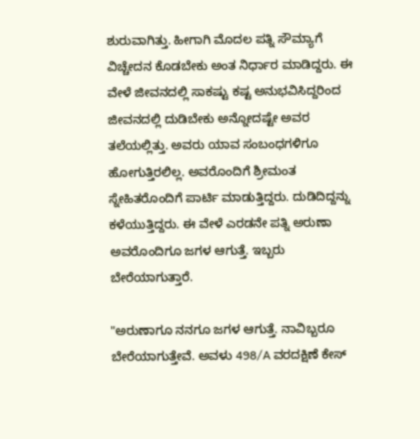ಶುರುವಾಗಿತ್ತು. ಹೀಗಾಗಿ ಮೊದಲ ಪತ್ನಿ ಸೌಮ್ಯಾಗೆ ವಿಚ್ಚೇದನ ಕೊಡಬೇಕು ಅಂತ ನಿರ್ಧಾರ ಮಾಡಿದ್ದರು. ಈ ವೇಳೆ ಜೀವನದಲ್ಲಿ ಸಾಕಷ್ಟು ಕಷ್ಟ ಅನುಭವಿಸಿದ್ದರಿಂದ ಜೀವನದಲ್ಲಿ ದುಡಿಬೇಕು ಅನ್ನೋದಷ್ಟೇ ಅವರ ತಲೆಯಲ್ಲಿತ್ತು. ಅವರು ಯಾವ ಸಂಬಂಧಗಳಿಗೂ ಹೋಗುತ್ತಿರಲಿಲ್ಲ. ಅವರೊಂದಿಗೆ ಶ್ರೀಮಂತ ಸ್ನೇಹಿತರೊಂದಿಗೆ ಪಾರ್ಟಿ ಮಾಡುತ್ತಿದ್ದರು. ದುಡಿದಿದ್ದನ್ನು ಕಳೆಯುತ್ತಿದ್ದರು. ಈ ವೇಳೆ ಎರಡನೇ ಪತ್ನಿ ಅರುಣಾ ಅವರೊಂದಿಗೂ ಜಗಳ ಆಗುತ್ತೆ. ಇಬ್ಬರು ಬೇರೆಯಾಗುತ್ತಾರೆ.

"ಅರುಣಾಗೂ ನನಗೂ ಜಗಳ ಆಗುತ್ತೆ. ನಾವಿಬ್ಬರೂ ಬೇರೆಯಾಗುತ್ತೇವೆ. ಅವಳು 498/A ವರದಕ್ಷಿಣೆ ಕೇಸ್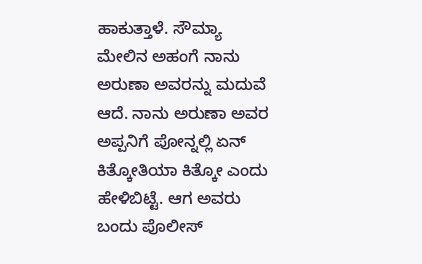ಹಾಕುತ್ತಾಳೆ. ಸೌಮ್ಯಾ ಮೇಲಿನ ಅಹಂಗೆ ನಾನು ಅರುಣಾ ಅವರನ್ನು ಮದುವೆ ಆದೆ. ನಾನು ಅರುಣಾ ಅವರ ಅಪ್ಪನಿಗೆ ಪೋನ್ನಲ್ಲಿ ಏನ್ ಕಿತ್ಕೋತಿಯಾ ಕಿತ್ಕೋ ಎಂದು ಹೇಳಿಬಿಟ್ಟೆ. ಆಗ ಅವರು ಬಂದು ಪೊಲೀಸ್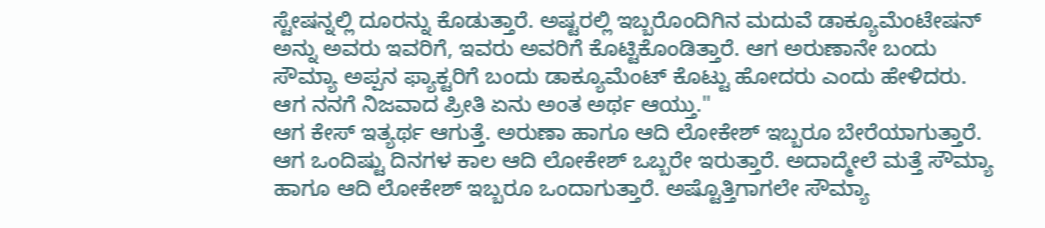ಸ್ಟೇಷನ್ನಲ್ಲಿ ದೂರನ್ನು ಕೊಡುತ್ತಾರೆ. ಅಷ್ಟರಲ್ಲಿ ಇಬ್ಬರೊಂದಿಗಿನ ಮದುವೆ ಡಾಕ್ಯೂಮೆಂಟೇಷನ್ ಅನ್ನು ಅವರು ಇವರಿಗೆ, ಇವರು ಅವರಿಗೆ ಕೊಟ್ಟಿಕೊಂಡಿತ್ತಾರೆ. ಆಗ ಅರುಣಾನೇ ಬಂದು ಸೌಮ್ಯಾ ಅಪ್ಪನ ಫ್ಯಾಕ್ಟರಿಗೆ ಬಂದು ಡಾಕ್ಯೂಮೆಂಟ್ ಕೊಟ್ಟು ಹೋದರು ಎಂದು ಹೇಳಿದರು. ಆಗ ನನಗೆ ನಿಜವಾದ ಪ್ರೀತಿ ಏನು ಅಂತ ಅರ್ಥ ಆಯ್ತು."
ಆಗ ಕೇಸ್ ಇತ್ಯರ್ಥ ಆಗುತ್ತೆ. ಅರುಣಾ ಹಾಗೂ ಆದಿ ಲೋಕೇಶ್ ಇಬ್ಬರೂ ಬೇರೆಯಾಗುತ್ತಾರೆ. ಆಗ ಒಂದಿಷ್ಟು ದಿನಗಳ ಕಾಲ ಆದಿ ಲೋಕೇಶ್ ಒಬ್ಬರೇ ಇರುತ್ತಾರೆ. ಅದಾದ್ಮೇಲೆ ಮತ್ತೆ ಸೌಮ್ಯಾ ಹಾಗೂ ಆದಿ ಲೋಕೇಶ್ ಇಬ್ಬರೂ ಒಂದಾಗುತ್ತಾರೆ. ಅಷ್ಟೊತ್ತಿಗಾಗಲೇ ಸೌಮ್ಯಾ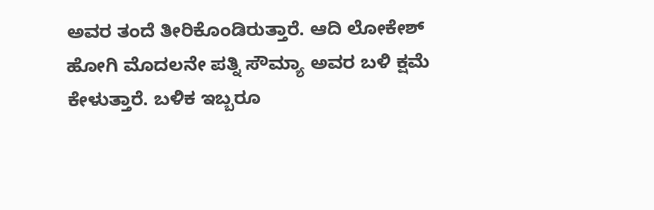ಅವರ ತಂದೆ ತೀರಿಕೊಂಡಿರುತ್ತಾರೆ. ಆದಿ ಲೋಕೇಶ್ ಹೋಗಿ ಮೊದಲನೇ ಪತ್ನಿ ಸೌಮ್ಯಾ ಅವರ ಬಳಿ ಕ್ಷಮೆ ಕೇಳುತ್ತಾರೆ. ಬಳಿಕ ಇಬ್ಬರೂ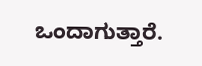ಒಂದಾಗುತ್ತಾರೆ.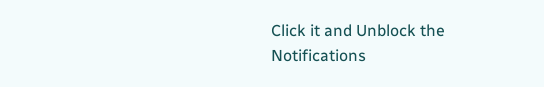Click it and Unblock the Notifications